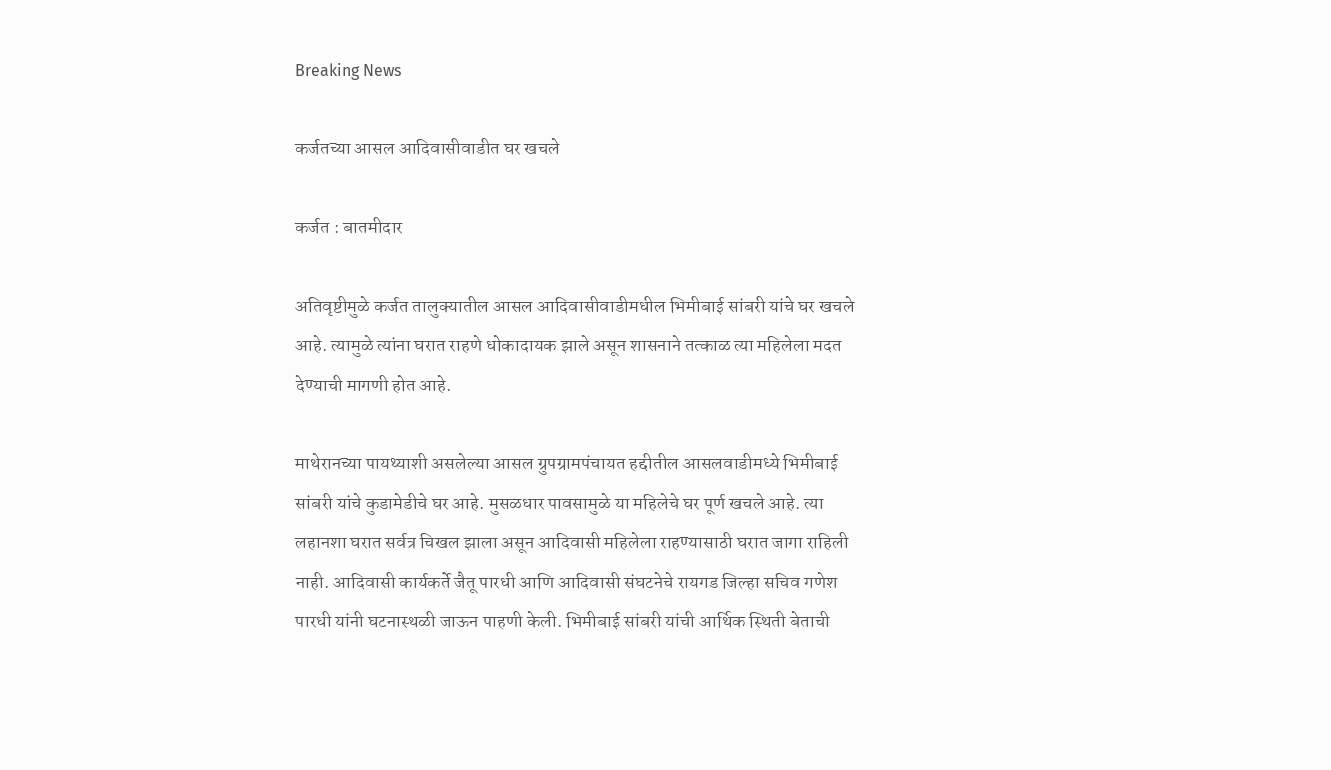Breaking News

कर्जतच्या आसल आदिवासीवाडीत घर खचले

कर्जत : बातमीदार

अतिवृष्टीमुळे कर्जत तालुक्यातील आसल आदिवासीवाडीमधील भिमीबाई सांबरी यांचे घर खचले आहे. त्यामुळे त्यांना घरात राहणे धोकादायक झाले असून शासनाने तत्काळ त्या महिलेला मदत देण्याची मागणी होत आहे.

माथेरानच्या पायथ्याशी असलेल्या आसल ग्रुपग्रामपंचायत हद्दीतील आसलवाडीमध्ये भिमीबाई सांबरी यांचे कुडामेडीचे घर आहे. मुसळधार पावसामुळे या महिलेचे घर पूर्ण खचले आहे. त्या लहानशा घरात सर्वत्र चिखल झाला असून आदिवासी महिलेला राहण्यासाठी घरात जागा राहिली नाही. आदिवासी कार्यकर्ते जैतू पारधी आणि आदिवासी संघटनेचे रायगड जिल्हा सचिव गणेश पारधी यांनी घटनास्थळी जाऊन पाहणी केली. भिमीबाई सांबरी यांची आर्थिक स्थिती बेताची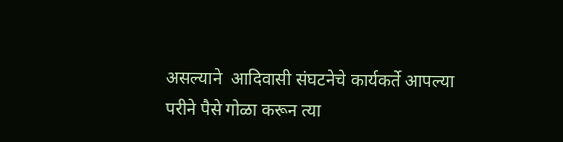असल्याने  आदिवासी संघटनेचे कार्यकर्ते आपल्या परीने पैसे गोळा करून त्या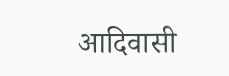आदिवासी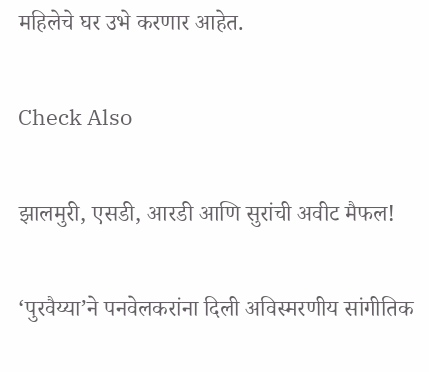महिलेचे घर उभे करणार आहेत.

Check Also

झालमुरी, एसडी, आरडी आणि सुरांची अवीट मैफल!

‘पुरवैय्या‌’ने पनवेलकरांना दिली अविस्मरणीय सांगीतिक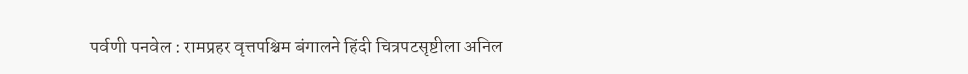पर्वणी पनवेल : रामप्रहर वृत्तपश्चिम बंगालने हिंदी चित्रपटसृष्टीला अनिल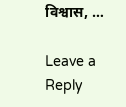विश्वास, …

Leave a Reply